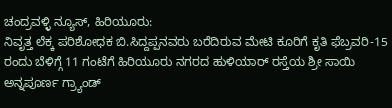ಚಂದ್ರವಳ್ಳಿ ನ್ಯೂಸ್, ಹಿರಿಯೂರು:
ನಿವೃತ್ತ ಲೆಕ್ಕ ಪರಿಶೋಧಕ ಬಿ.ಸಿದ್ದಪ್ಪನವರು ಬರೆದಿರುವ ಮೇಟಿ ಕೂರಿಗೆ ಕೃತಿ ಫೆಬ್ರವರಿ-15 ರಂದು ಬೆಳಿಗ್ಗೆ 11 ಗಂಟೆಗೆ ಹಿರಿಯೂರು ನಗರದ ಹುಳಿಯಾರ್ ರಸ್ತೆಯ ಶ್ರೀ ಸಾಯಿ ಅನ್ನಪೂರ್ಣ ಗ್ರ್ಯಾಂಡ್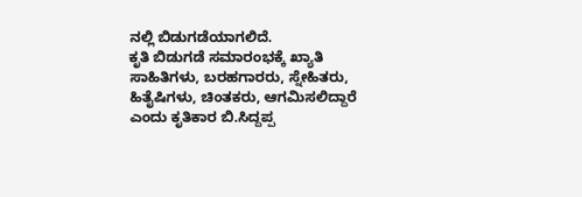ನಲ್ಲಿ ಬಿಡುಗಡೆಯಾಗಲಿದೆ.
ಕೃತಿ ಬಿಡುಗಡೆ ಸಮಾರಂಭಕ್ಕೆ ಖ್ಯಾತಿ ಸಾಹಿತಿಗಳು, ಬರಹಗಾರರು, ಸ್ನೇಹಿತರು, ಹಿತೈಷಿಗಳು, ಚಿಂತಕರು, ಆಗಮಿಸಲಿದ್ದಾರೆ ಎಂದು ಕೃತಿಕಾರ ಬಿ.ಸಿದ್ದಪ್ಪ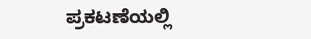ಪ್ರಕಟಣೆಯಲ್ಲಿ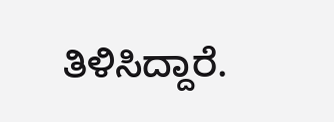ತಿಳಿಸಿದ್ದಾರೆ.